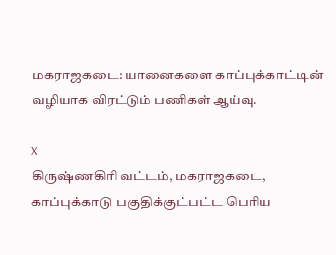மகராஜகடை: யானைகளை காப்புக்காட்டின் வழியாக விரட்டும் பணிகள் ஆய்வு.

X
கிருஷ்ணகிரி வட்டம், மகராஜகடை, காப்புக்காடு பகுதிக்குட்பட்ட பெரிய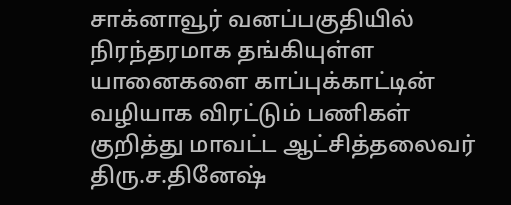சாக்னாவூர் வனப்பகுதியில் நிரந்தரமாக தங்கியுள்ள யானைகளை காப்புக்காட்டின் வழியாக விரட்டும் பணிகள் குறித்து மாவட்ட ஆட்சித்தலைவர் திரு.ச.தினேஷ்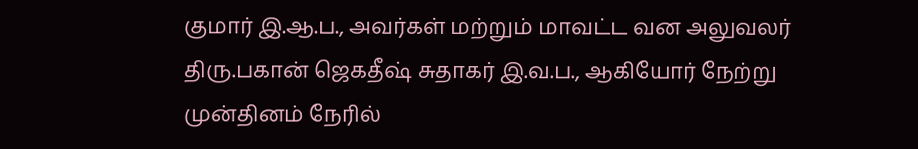குமார் இ.ஆ.ப., அவர்கள் மற்றும் மாவட்ட வன அலுவலர் திரு.பகான் ஜெகதீஷ் சுதாகர் இ.வ.ப., ஆகியோர் நேற்று முன்தினம் நேரில்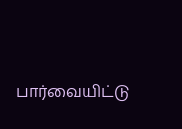பார்வையிட்டு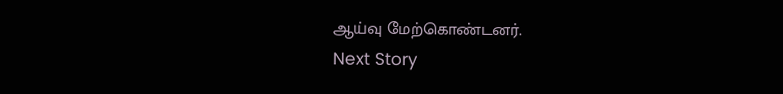ஆய்வு மேற்கொண்டனர்.
Next Story